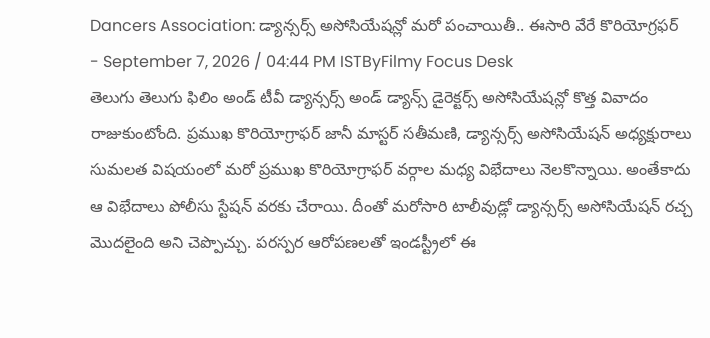Dancers Association: డ్యాన్సర్స్ అసోసియేషన్లో మరో పంచాయితీ.. ఈసారి వేరే కొరియోగ్రఫర్
- September 7, 2026 / 04:44 PM ISTByFilmy Focus Desk
తెలుగు తెలుగు ఫిలిం అండ్ టీవీ డ్యాన్సర్స్ అండ్ డ్యాన్స్ డైరెక్టర్స్ అసోసియేషన్లో కొత్త వివాదం రాజుకుంటోంది. ప్రముఖ కొరియోగ్రాఫర్ జానీ మాస్టర్ సతీమణి, డ్యాన్సర్స్ అసోసియేషన్ అధ్యక్షురాలు సుమలత విషయంలో మరో ప్రముఖ కొరియోగ్రాఫర్ వర్గాల మధ్య విభేదాలు నెలకొన్నాయి. అంతేకాదు ఆ విభేదాలు పోలీసు స్టేషన్ వరకు చేరాయి. దీంతో మరోసారి టాలీవుడ్లో డ్యాన్సర్స్ అసోసియేషన్ రచ్చ మొదలైంది అని చెప్పొచ్చు. పరస్పర ఆరోపణలతో ఇండస్ట్రీలో ఈ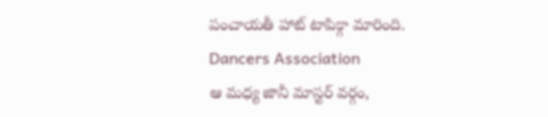పంచాయతీ హాట్ టాపిక్గా మారింది.
Dancers Association
ఆ మధ్య జానీ మాస్టర్ వర్గం,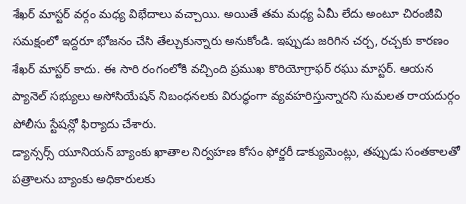శేఖర్ మాస్టర్ వర్గం మధ్య విభేదాలు వచ్చాయి. అయితే తమ మధ్య ఏమీ లేదు అంటూ చిరంజీవి సమక్షంలో ఇద్దరూ భోజనం చేసి తేల్చుకున్నారు అనుకోండి. ఇప్పుడు జరిగిన చర్చ, రచ్చకు కారణం శేఖర్ మాస్టర్ కాదు. ఈ సారి రంగంలోకి వచ్చింది ప్రముఖ కొరియోగ్రాఫర్ రఘు మాస్టర్. ఆయన ప్యానెల్ సభ్యులు అసోసియేషన్ నిబంధనలకు విరుద్ధంగా వ్యవహరిస్తున్నారని సుమలత రాయదుర్గం పోలీసు స్టేషన్లో ఫిర్యాదు చేశారు.
డ్యాన్సర్స్ యూనియన్ బ్యాంకు ఖాతాల నిర్వహణ కోసం ఫోర్జరీ డాక్యుమెంట్లు, తప్పుడు సంతకాలతో పత్రాలను బ్యాంకు అధికారులకు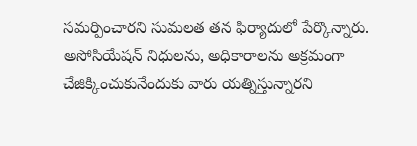సమర్పించారని సుమలత తన ఫిర్యాదులో పేర్కొన్నారు. అసోసియేషన్ నిధులను, అధికారాలను అక్రమంగా చేజిక్కించుకునేందుకు వారు యత్నిస్తున్నారని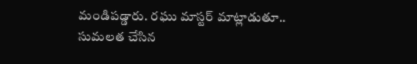మండిపడ్డారు. రఘు మాస్టర్ మాట్లాడుతూ.. సుమలత చేసిన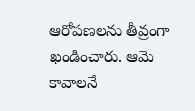ఆరోపణలను తీవ్రంగా ఖండించారు. ఆమె కావాలనే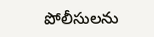పోలీసులను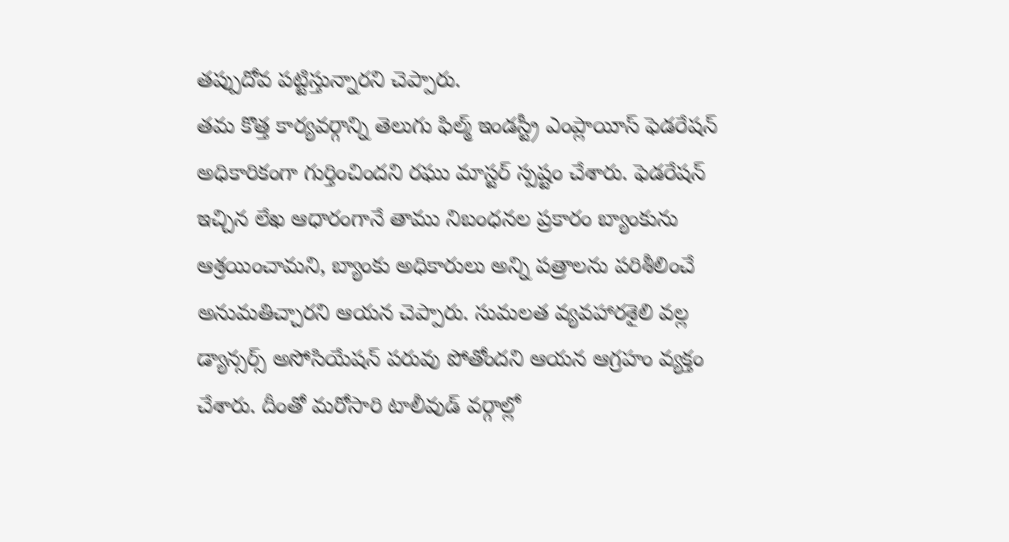తప్పుదోవ పట్టిస్తున్నారని చెప్పారు.
తమ కొత్త కార్యవర్గాన్ని తెలుగు ఫిల్మ్ ఇండస్ట్రీ ఎంప్లాయీస్ ఫెడరేషన్ అధికారికంగా గుర్తించిందని రఘు మాస్టర్ స్పష్టం చేశారు. ఫెడరేషన్ ఇచ్చిన లేఖ ఆధారంగానే తాము నిబంధనల ప్రకారం బ్యాంకును ఆశ్రయించామని, బ్యాంకు అధికారులు అన్ని పత్రాలను పరిశీలించే అనుమతిచ్చారని ఆయన చెప్పారు. సుమలత వ్యవహారశైలి వల్ల డ్యాన్సర్స్ అసోసియేషన్ పరువు పోతోందని ఆయన ఆగ్రహం వ్యక్తం చేశారు. దీంతో మరోసారి టాలీవుడ్ వర్గాల్లో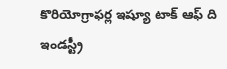కొరియోగ్రాఫర్ల ఇష్యూ టాక్ ఆఫ్ ది ఇండస్ట్రీ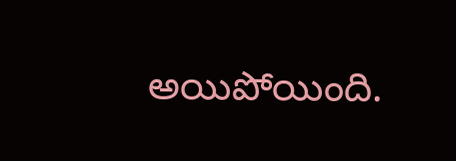అయిపోయింది.